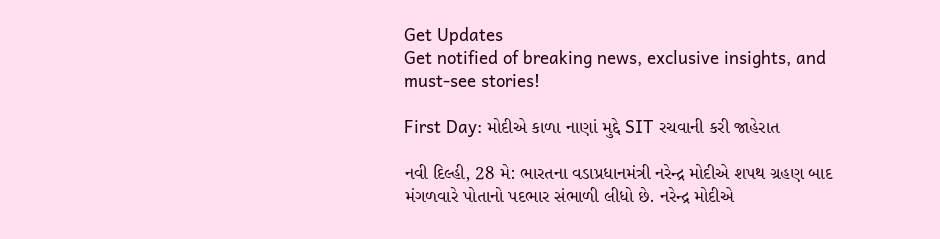Get Updates
Get notified of breaking news, exclusive insights, and must-see stories!

First Day: મોદીએ કાળા નાણાં મુદ્દે SIT રચવાની કરી જાહેરાત

નવી દિલ્હી, 28 મે: ભારતના વડાપ્રધાનમંત્રી નરેન્દ્ર મોદીએ શપથ ગ્રહણ બાદ મંગળવારે પોતાનો પદભાર સંભાળી લીધો છે. નરેન્દ્ર મોદીએ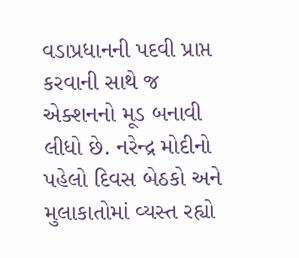વડાપ્રધાનની પદવી પ્રાપ્ત કરવાની સાથે જ એક્શનનો મૂડ બનાવી લીધો છે. નરેન્દ્ર મોદીનો પહેલો દિવસ બેઠકો અને મુલાકાતોમાં વ્યસ્ત રહ્યો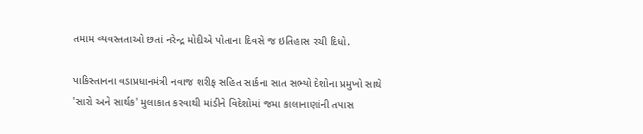તમામ વ્યવસ્તતાઓ છતાં નરેન્દ્ર મોદીએ પોતાના દિવસે જ ઇતિહાસ રચી દિધો.

પાકિસ્તાનના વડાપ્રધાનમંત્રી નવાજ શરીફ સહિત સાર્કના સાત સભ્યો દેશોના પ્રમુખો સાથે 'સારો અને સાર્થક' મુલાકાત કરવાથી માંડીને વિદેશોમાં જમા કાલાનાણાંની તપાસ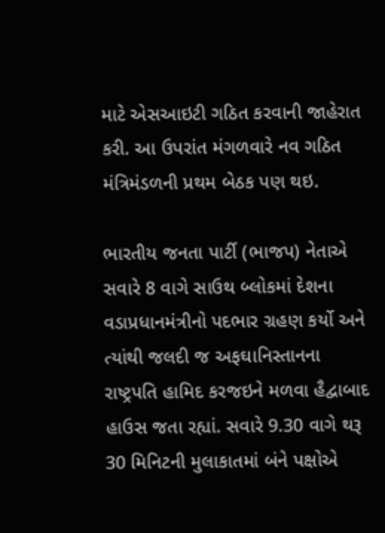માટે એસઆઇટી ગઠિત કરવાની જાહેરાત કરી. આ ઉપરાંત મંગળવારે નવ ગઠિત મંત્રિમંડળની પ્રથમ બેઠક પણ થઇ.

ભારતીય જનતા પાર્ટી (ભાજપ) નેતાએ સવારે 8 વાગે સાઉથ બ્લોકમાં દેશના વડાપ્રધાનમંત્રીનો પદભાર ગ્રહણ કર્યો અને ત્યાંથી જલદી જ અફઘાનિસ્તાનના રાષ્ટ્રપતિ હામિદ કરજઇને મળવા હૈદ્વાબાદ હાઉસ જતા રહ્યાં. સવારે 9.30 વાગે થરૂ 30 મિનિટની મુલાકાતમાં બંને પક્ષોએ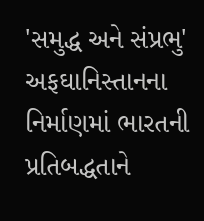'સમુદ્ધ અને સંપ્રભુ' અફઘાનિસ્તાનના નિર્માણમાં ભારતની પ્રતિબદ્ધતાને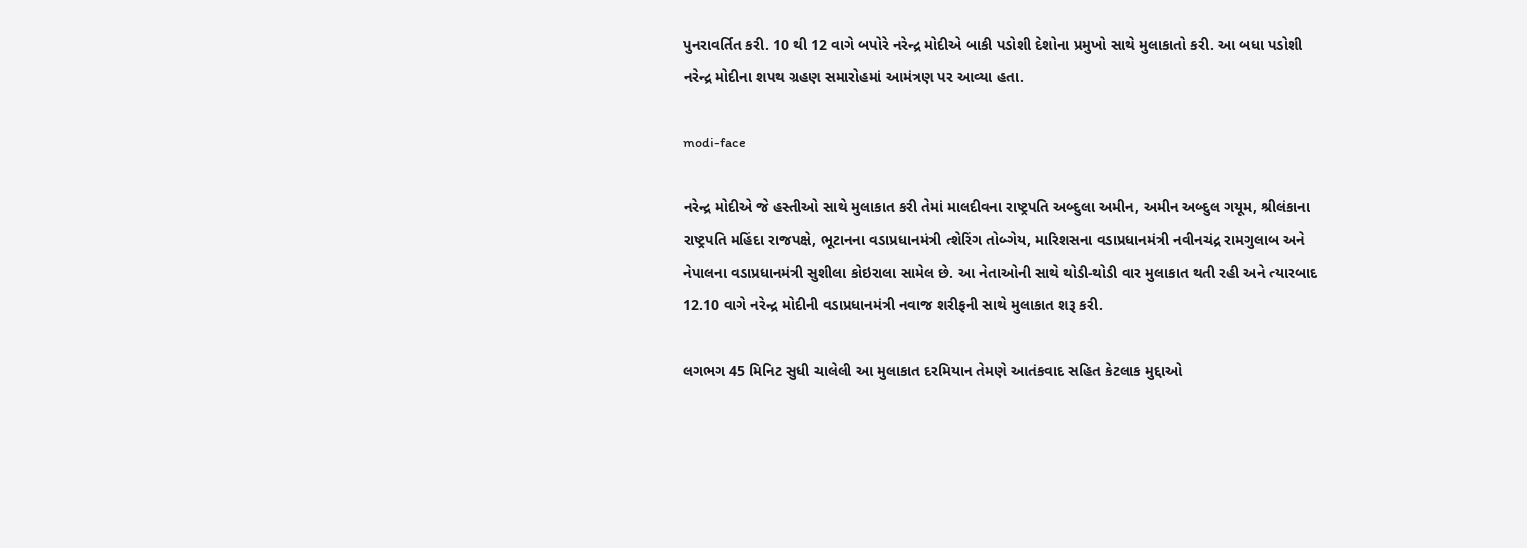પુનરાવર્તિત કરી. 10 થી 12 વાગે બપોરે નરેન્દ્ર મોદીએ બાકી પડોશી દેશોના પ્રમુખો સાથે મુલાકાતો કરી. આ બધા પડોશી નરેન્દ્ર મોદીના શપથ ગ્રહણ સમારોહમાં આમંત્રણ પર આવ્યા હતા.

modi-face

નરેન્દ્ર મોદીએ જે હસ્તીઓ સાથે મુલાકાત કરી તેમાં માલદીવના રાષ્ટ્રપતિ અબ્દુલા અમીન, અમીન અબ્દુલ ગયૂમ, શ્રીલંકાના રાષ્ટ્રપતિ મહિંદા રાજપક્ષે, ભૂટાનના વડાપ્રધાનમંત્રી ત્શેરિંગ તોબ્ગેય, મારિશસના વડાપ્રધાનમંત્રી નવીનચંદ્ર રામગુલાબ અને નેપાલના વડાપ્રધાનમંત્રી સુશીલા કોઇરાલા સામેલ છે. આ નેતાઓની સાથે થોડી-થોડી વાર મુલાકાત થતી રહી અને ત્યારબાદ 12.10 વાગે નરેન્દ્ર મોદીની વડાપ્રધાનમંત્રી નવાજ શરીફની સાથે મુલાકાત શરૂ કરી.

લગભગ 45 મિનિટ સુધી ચાલેલી આ મુલાકાત દરમિયાન તેમણે આતંકવાદ સહિત કેટલાક મુદ્દાઓ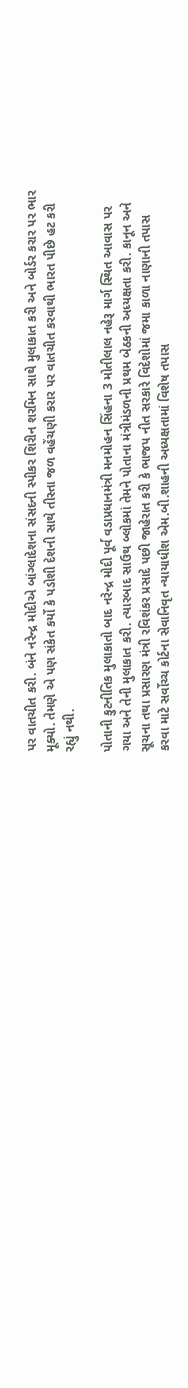પર વાતચીત કરી. બંને નરેન્દ્ર મોદીએ બાંગ્લાદેશના સંસદની સ્પીકર શિરીન શરમિન સાથે મુલાકાત કરી અને બોર્ડર કરાર પર ભાર મૂક્યો. તેમણે એ પણ સંકેત કર્યો કે પડોશી દેશની સાથે તીસ્તા જળ વહેંચણી કરાર પર વાતચીત કરવાથી ભારત પીછે હટ કરી રહ્યું નથી.

પોતાની કુટનીતિક મુલાકાતો બાદ નરેન્દ્ર મોદી પૂર્વ વડાપ્રધાનમંત્રી મનમોહન સિંહના 3 મોતીલાલ નહેરૂ માર્ગ સ્થિત આવાસ પર ગયા અને તેની મુલાકાત કરી. ત્યારબાદ સાઉથ બ્લોકમાં તેમને પોતાના મંત્રીમંડળની પ્રથમ બેઠકની અધ્યક્ષતા કરી. કાનૂન અને સૂચના તથા પ્રસારણ મંત્રી રવિશંકર પ્રસાદે પછી જાહેરાત કરી કે ભાજપ નીત સરકારે વિદેશોમાં જમા કાળા નાણાની તપાસ કરવા માટે સર્વોચ્ચ કોર્ટના સેવાનિવૃત ન્યાયાધીશ એમ.બી.શાહની અધ્યક્ષતામાં વિશેષ તપાસ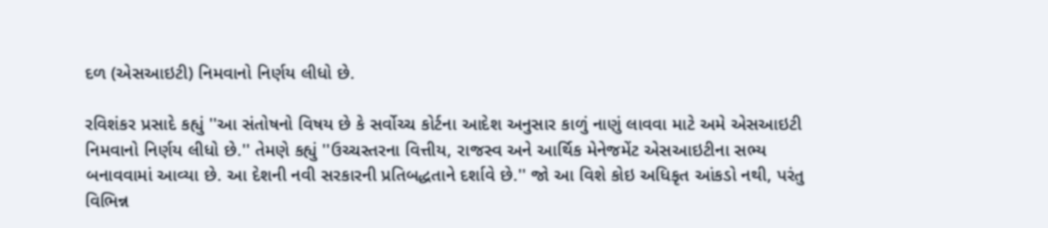દળ (એસઆઇટી) નિમવાનો નિર્ણય લીધો છે.

રવિશંકર પ્રસાદે કહ્યું ''આ સંતોષનો વિષય છે કે સર્વોચ્ચ કોર્ટના આદેશ અનુસાર કાળું નાણું લાવવા માટે અમે એસઆઇટી નિમવાનો નિર્ણય લીધો છે.'' તેમણે કહ્યું ''ઉચ્ચસ્તરના વિત્તીય, રાજસ્વ અને આર્થિક મેનેજમેંટ એસઆઇટીના સભ્ય બનાવવામાં આવ્યા છે. આ દેશની નવી સરકારની પ્રતિબદ્ધતાને દર્શાવે છે.'' જો આ વિશે કોઇ અધિકૃત આંકડો નથી, પરંતુ વિભિન્ન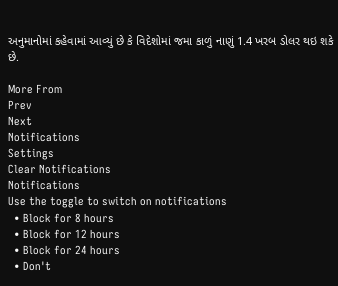અનુમાનોમાં કહેવામાં આવ્યું છે કે વિદેશોમાં જમા કાળું નાણું 1.4 ખરબ ડોલર થઇ શકે છે.

More From
Prev
Next
Notifications
Settings
Clear Notifications
Notifications
Use the toggle to switch on notifications
  • Block for 8 hours
  • Block for 12 hours
  • Block for 24 hours
  • Don't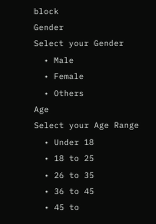block
Gender
Select your Gender
  • Male
  • Female
  • Others
Age
Select your Age Range
  • Under 18
  • 18 to 25
  • 26 to 35
  • 36 to 45
  • 45 to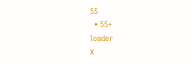55
  • 55+
loader
X